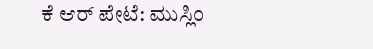ಕೆ ಆರ್ ಪೇಟೆ: ಮುಸ್ಲಿಂ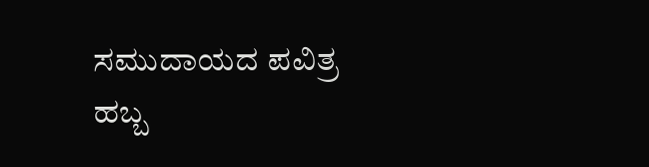ಸಮುದಾಯದ ಪವಿತ್ರ ಹಬ್ಬ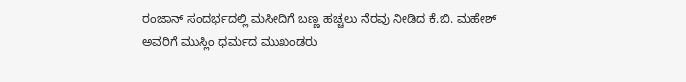ರಂಜಾನ್ ಸಂದರ್ಭದಲ್ಲಿ ಮಸೀದಿಗೆ ಬಣ್ಣ ಹಚ್ಚಲು ನೆರವು ನೀಡಿದ ಕೆ.ಬಿ. ಮಹೇಶ್ ಅವರಿಗೆ ಮುಸ್ಲಿಂ ಧರ್ಮದ ಮುಖಂಡರು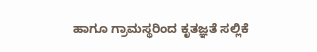ಹಾಗೂ ಗ್ರಾಮಸ್ಥರಿಂದ ಕೃತಜ್ಞತೆ ಸಲ್ಲಿಕೆ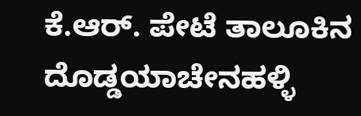ಕೆ.ಆರ್. ಪೇಟೆ ತಾಲೂಕಿನ ದೊಡ್ಡಯಾಚೇನಹಳ್ಳಿ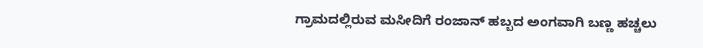ಗ್ರಾಮದಲ್ಲಿರುವ ಮಸೀದಿಗೆ ರಂಜಾನ್ ಹಬ್ಬದ ಅಂಗವಾಗಿ ಬಣ್ಣ ಹಚ್ಚಲು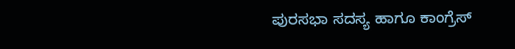ಪುರಸಭಾ ಸದಸ್ಯ ಹಾಗೂ ಕಾಂಗ್ರೆಸ್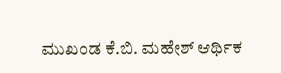ಮುಖಂಡ ಕೆ.ಬಿ. ಮಹೇಶ್ ಆರ್ಥಿಕ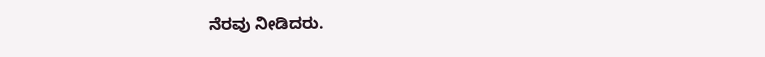ನೆರವು ನೀಡಿದರು.